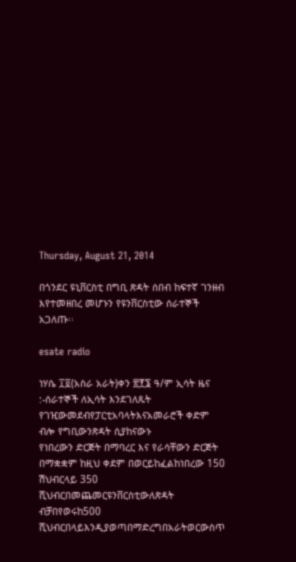Thursday, August 21, 2014

በጎንደር ዩኒቨርስቲ በግቢ ጽዳት ሰበብ ከፍተኛ ገንዘብ እየተመዘበረ መሆኑን የዩንቨርስቲው ሰራተኞች አጋለጡ፡፡

esate radio

ነሃሴ ፲፬(አስራ አራት)ቀን ፳፻፮ ዓ/ም ኢሳት ዜና :-ሰራተኞች ለኢሳት እንደገለጹት  የገዢውመደብየፓርቲአባላትእናአመራሮች ቀድም ብሎ የግቢውንጽዳት ሲያከናውኑ
የነበረውን ድርጅት በማባረር እና የራሳቸውን ድርጅት በማቋቋም ከዚህ ቀደም በወርይከፈልከነበረው 150 ሽህብርላይ 350 ሺህብርበመጨመርዩንቨርስቲውለጽዳት
ብቻበየወሩከ500 ሺህብርበላይእንዲያወጣበማድረግበአራትወርውስጥ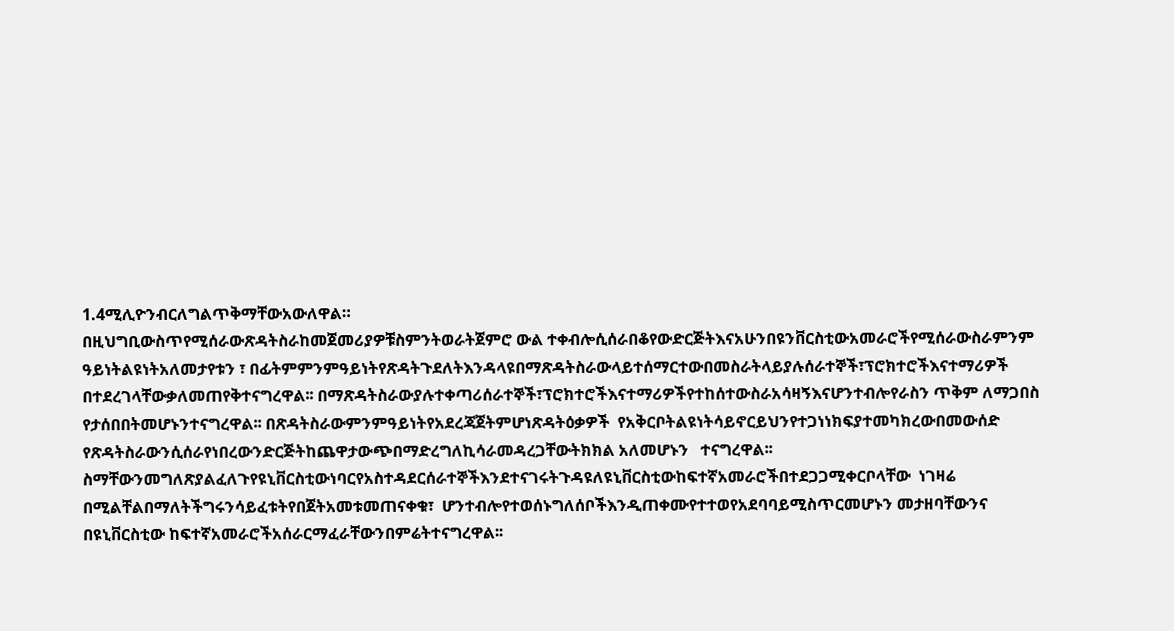1.4ሚሊዮንብርለግልጥቅማቸውአውለዋል።
በዚህግቢውስጥየሚሰራውጽዳትስራከመጀመሪያዎቹስምንትወራትጀምሮ ውል ተቀብሎሲሰራበቆየውድርጅትእናአሁንበዩንቨርስቲውአመራሮችየሚሰራውስራምንም
ዓይነትልዩነትአለመታየቱን ፣ በፊትምምንምዓይነትየጽዳትጉደለትእንዳላዩበማጽዳትስራውላይተሰማርተውበመስራትላይያሉሰራተኞች፣ፕሮክተሮችእናተማሪዎች
በተደረገላቸውቃለመጠየቅተናግረዋል፡፡ በማጽዳትስራውያሉተቀጣሪሰራተኞች፣ፕሮክተሮችእናተማሪዎችየተከሰተውስራአሳዛኝእናሆንተብሎየራስን ጥቅም ለማጋበስ
የታሰበበትመሆኑንተናግረዋል፡፡ በጽዳትስራውምንምዓይነትየአደረጃጀትምሆነጽዳትዕቃዎች  የአቅርቦትልዩነትሳይኖርይህንየተጋነነክፍያተመካክረውበመውሰድ
የጽዳትስራውንሲሰራየነበረውንድርጅትከጨዋታውጭበማድረግለኪሳራመዳረጋቸውትክክል አለመሆኑን   ተናግረዋል፡፡
ስማቸውንመግለጽያልፈለጉየዩኒቨርስቲውነባርየአስተዳደርሰራተኞችእንደተናገሩትጉዳዩለዩኒቨርስቲውከፍተኛአመራሮችበተደጋጋሚቀርቦላቸው  ነገዛሬ
በሚልቸልበማለትችግሩንሳይፈቱትየበጀትአመቱመጠናቀቁ፣  ሆንተብሎየተወሰኑግለሰቦችእንዲጠቀሙየተተወየአደባባይሚስጥርመሆኑን መታዘባቸውንና
በዩኒቨርስቲው ከፍተኛአመራሮችአሰራርማፈራቸውንበምሬትተናግረዋል፡፡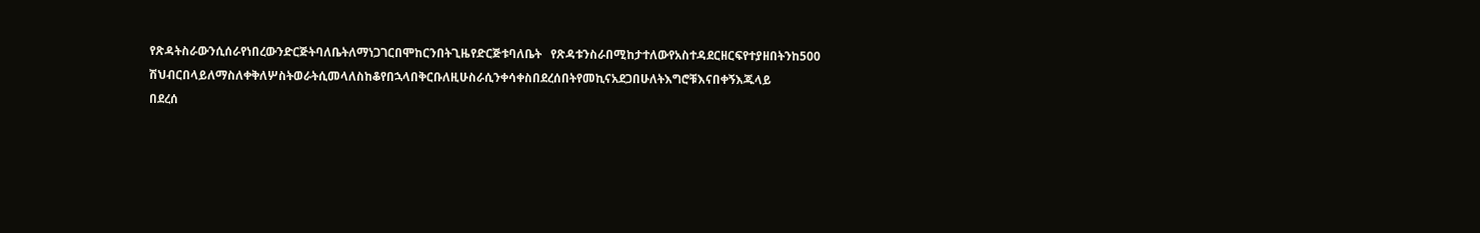የጽዳትስራውንሲሰራየነበረውንድርጅትባለቤትለማነጋገርበሞከርንበትጊዜየድርጅቱባለቤት   የጽዳቱንስራበሚከታተለውየአስተዳደርዘርፍየተያዘበትንከ500 ሽህብርበላይለማስለቀቅለሦስትወራትሲመላለስከቆየበኋላበቅርቡለዚሁስራሲንቀሳቀስበደረሰበትየመኪናአደጋበሁለትእግሮቹእናበቀኝእጁላይ
በደረሰ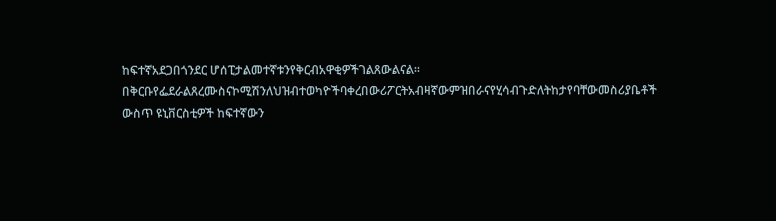ከፍተኛአደጋበጎንደር ሆሰፒታልመተኛቱንየቅርብአዋቂዎችገልጸውልናል፡፡
በቅርቡየፌደራልጸረሙስናኮሚሽንለህዝብተወካዮችባቀረበውሪፖርትአብዛኛውምዝበራናየሂሳብጉድለትከታየባቸውመስሪያቤቶች
ውስጥ ዩኒቨርስቲዎች ከፍተኛውን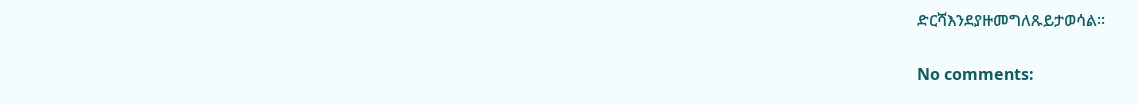ድርሻእንደያዙመግለጹይታወሳል፡፡

No comments: